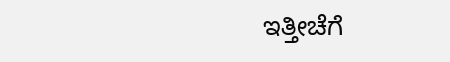ಇತ್ತೀಚೆಗೆ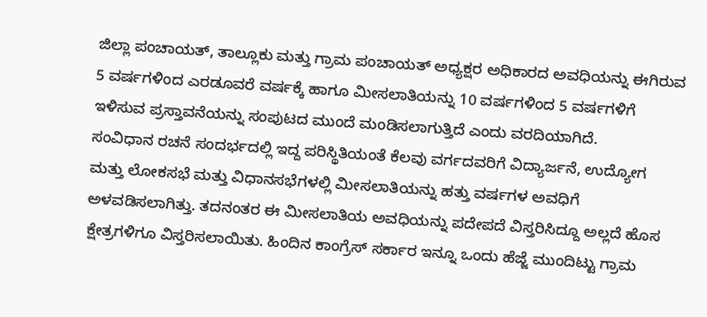ಜಿಲ್ಲಾ ಪಂಚಾಯತ್, ತಾಲ್ಲೂಕು ಮತ್ತು ಗ್ರಾಮ ಪಂಚಾಯತ್ ಅಧ್ಯಕ್ಷರ ಅಧಿಕಾರದ ಅವಧಿಯನ್ನು ಈಗಿರುವ 5 ವರ್ಷಗಳಿಂದ ಎರಡೂವರೆ ವರ್ಷಕ್ಕೆ ಹಾಗೂ ಮೀಸಲಾತಿಯನ್ನು 10 ವರ್ಷಗಳಿಂದ 5 ವರ್ಷಗಳಿಗೆ ಇಳಿಸುವ ಪ್ರಸ್ತಾವನೆಯನ್ನು ಸಂಪುಟದ ಮುಂದೆ ಮಂಡಿಸಲಾಗುತ್ತಿದೆ ಎಂದು ವರದಿಯಾಗಿದೆ.
ಸಂವಿಧಾನ ರಚನೆ ಸಂದರ್ಭದಲ್ಲಿ ಇದ್ದ ಪರಿಸ್ಥಿತಿಯಂತೆ ಕೆಲವು ವರ್ಗದವರಿಗೆ ವಿದ್ಯಾರ್ಜನೆ, ಉದ್ಯೋಗ ಮತ್ತು ಲೋಕಸಭೆ ಮತ್ತು ವಿಧಾನಸಭೆಗಳಲ್ಲಿ ಮೀಸಲಾತಿಯನ್ನು ಹತ್ತು ವರ್ಷಗಳ ಅವಧಿಗೆ ಅಳವಡಿಸಲಾಗಿತ್ತು. ತದನಂತರ ಈ ಮೀಸಲಾತಿಯ ಅವಧಿಯನ್ನು ಪದೇಪದೆ ವಿಸ್ತರಿಸಿದ್ದೂ ಅಲ್ಲದೆ ಹೊಸ ಕ್ಷೇತ್ರಗಳಿಗೂ ವಿಸ್ತರಿಸಲಾಯಿತು. ಹಿಂದಿನ ಕಾಂಗ್ರೆಸ್ ಸರ್ಕಾರ ಇನ್ನೂ ಒಂದು ಹೆಜ್ಜೆ ಮುಂದಿಟ್ಟು ಗ್ರಾಮ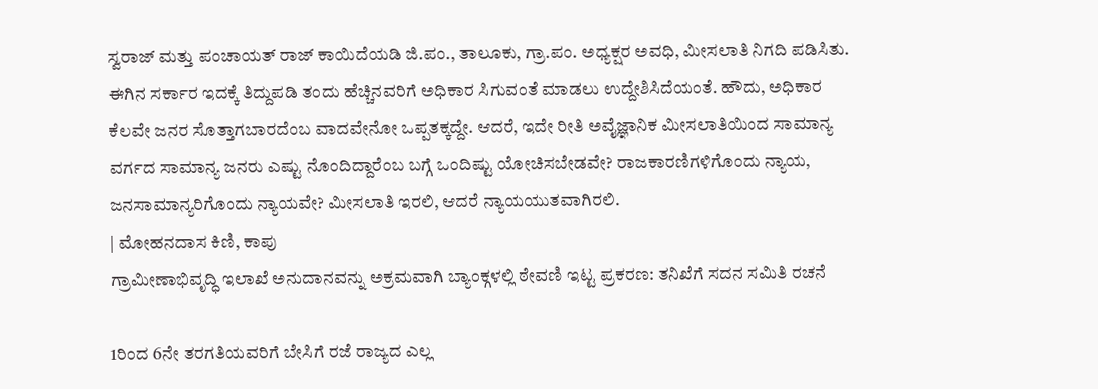ಸ್ವರಾಜ್ ಮತ್ತು ಪಂಚಾಯತ್ ರಾಜ್ ಕಾಯಿದೆಯಡಿ ಜಿ.ಪಂ., ತಾಲೂಕು, ಗ್ರಾ.ಪಂ. ಅಧ್ಯಕ್ಷರ ಅವಧಿ, ಮೀಸಲಾತಿ ನಿಗದಿ ಪಡಿಸಿತು.
ಈಗಿನ ಸರ್ಕಾರ ಇದಕ್ಕೆ ತಿದ್ದುಪಡಿ ತಂದು ಹೆಚ್ಚಿನವರಿಗೆ ಅಧಿಕಾರ ಸಿಗುವಂತೆ ಮಾಡಲು ಉದ್ದೇಶಿಸಿದೆಯಂತೆ. ಹೌದು, ಅಧಿಕಾರ ಕೆಲವೇ ಜನರ ಸೊತ್ತಾಗಬಾರದೆಂಬ ವಾದವೇನೋ ಒಪ್ಪತಕ್ಕದ್ದೇ. ಆದರೆ, ಇದೇ ರೀತಿ ಅವೈಜ್ಞಾನಿಕ ಮೀಸಲಾತಿಯಿಂದ ಸಾಮಾನ್ಯ ವರ್ಗದ ಸಾಮಾನ್ಯ ಜನರು ಎಷ್ಟು ನೊಂದಿದ್ದಾರೆಂಬ ಬಗ್ಗೆ ಒಂದಿಷ್ಟು ಯೋಚಿಸಬೇಡವೇ? ರಾಜಕಾರಣಿಗಳಿಗೊಂದು ನ್ಯಾಯ, ಜನಸಾಮಾನ್ಯರಿಗೊಂದು ನ್ಯಾಯವೇ? ಮೀಸಲಾತಿ ಇರಲಿ, ಆದರೆ ನ್ಯಾಯಯುತವಾಗಿರಲಿ.
| ಮೋಹನದಾಸ ಕಿಣಿ, ಕಾಪು
ಗ್ರಾಮೀಣಾಭಿವೃದ್ಧಿ ಇಲಾಖೆ ಅನುದಾನವನ್ನು ಅಕ್ರಮವಾಗಿ ಬ್ಯಾಂಕ್ಗಳಲ್ಲಿ ಠೇವಣಿ ಇಟ್ಟ ಪ್ರಕರಣ: ತನಿಖೆಗೆ ಸದನ ಸಮಿತಿ ರಚನೆ

1ರಿಂದ 6ನೇ ತರಗತಿಯವರಿಗೆ ಬೇಸಿಗೆ ರಜೆ ರಾಜ್ಯದ ಎಲ್ಲ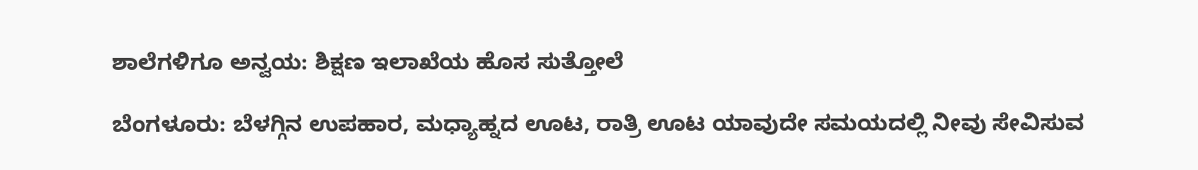ಶಾಲೆಗಳಿಗೂ ಅನ್ವಯ: ಶಿಕ್ಷಣ ಇಲಾಖೆಯ ಹೊಸ ಸುತ್ತೋಲೆ

ಬೆಂಗಳೂರು: ಬೆಳಗ್ಗಿನ ಉಪಹಾರ, ಮಧ್ಯಾಹ್ನದ ಊಟ, ರಾತ್ರಿ ಊಟ ಯಾವುದೇ ಸಮಯದಲ್ಲಿ ನೀವು ಸೇವಿಸುವ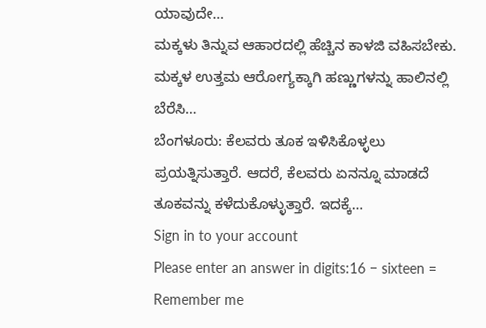ಯಾವುದೇ…
ಮಕ್ಕಳು ತಿನ್ನುವ ಆಹಾರದಲ್ಲಿ ಹೆಚ್ಚಿನ ಕಾಳಜಿ ವಹಿಸಬೇಕು. ಮಕ್ಕಳ ಉತ್ತಮ ಆರೋಗ್ಯಕ್ಕಾಗಿ ಹಣ್ಣುಗಳನ್ನು ಹಾಲಿನಲ್ಲಿ ಬೆರೆಸಿ…
ಬೆಂಗಳೂರು: ಕೆಲವರು ತೂಕ ಇಳಿಸಿಕೊಳ್ಳಲು ಪ್ರಯತ್ನಿಸುತ್ತಾರೆ. ಆದರೆ, ಕೆಲವರು ಏನನ್ನೂ ಮಾಡದೆ ತೂಕವನ್ನು ಕಳೆದುಕೊಳ್ಳುತ್ತಾರೆ. ಇದಕ್ಕೆ…
Sign in to your account
Please enter an answer in digits:16 − sixteen =
Remember me